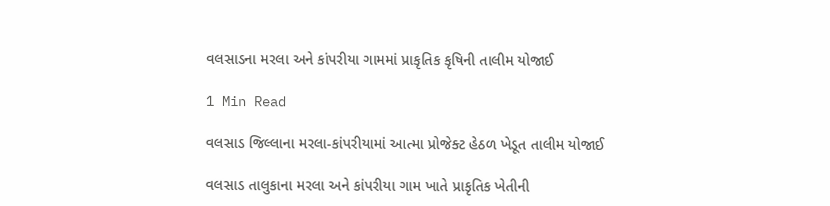વલસાડના મરલા અને કાંપરીયા ગામમાં પ્રાકૃતિક કૃષિની તાલીમ યોજાઈ

1 Min Read

વલસાડ જિલ્લાના મરલા-કાંપરીયામાં આત્મા પ્રોજેક્ટ હેઠળ ખેડૂત તાલીમ યોજાઈ

વલસાડ તાલુકાના મરલા અને કાંપરીયા ગામ ખાતે પ્રાકૃતિક ખેતીની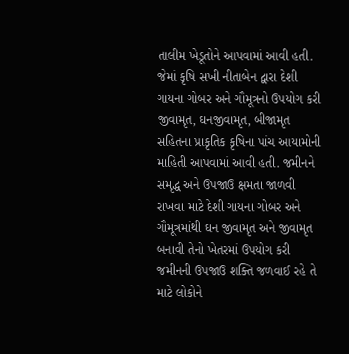તાલીમ ખેડૂતોને આપવામાં આવી હતી. જેમાં કૃષિ સખી નીતાબેન દ્વારા દેશી ગાયના ગોબર અને ગૌમૂત્રનો ઉપયોગ કરી જીવામૃત, ઘનજીવામૃત, બીજામૃત સહિતના પ્રાકૃતિક કૃષિના પાંચ આયામોની માહિતી આપવામાં આવી હતી. જમીનને સમૃદ્ધ અને ઉપજાઉ ક્ષમતા જાળવી રાખવા માટે દેશી ગાયના ગોબર અને ગૌમૂત્રમાંથી ઘન જીવામૃત અને જીવામૃત બનાવી તેનો ખેતરમાં ઉપયોગ કરી જમીનની ઉપજાઉ શક્તિ જળવાઈ રહે તે માટે લોકોને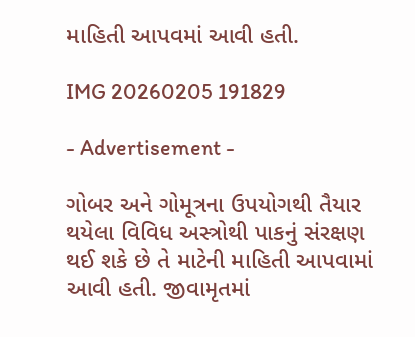માહિતી આપવમાં આવી હતી.

IMG 20260205 191829

- Advertisement -

ગોબર અને ગોમૂત્રના ઉપયોગથી તૈયાર થયેલા વિવિધ અસ્ત્રોથી પાકનું સંરક્ષણ થઈ શકે છે તે માટેની માહિતી આપવામાં આવી હતી. જીવામૃતમાં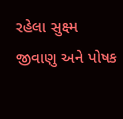રહેલા સુક્ષ્મ જીવાણુ અને પોષક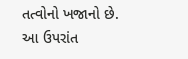તત્વોનો ખજાનો છે. આ ઉપરાંત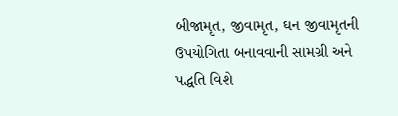બીજામૃત, જીવામૃત, ઘન જીવામૃતની ઉપયોગિતા બનાવવાની સામગ્રી અને પદ્ધતિ વિશે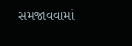સમજાવવામાં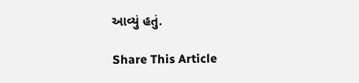આવ્યું હતું.

Share This Article